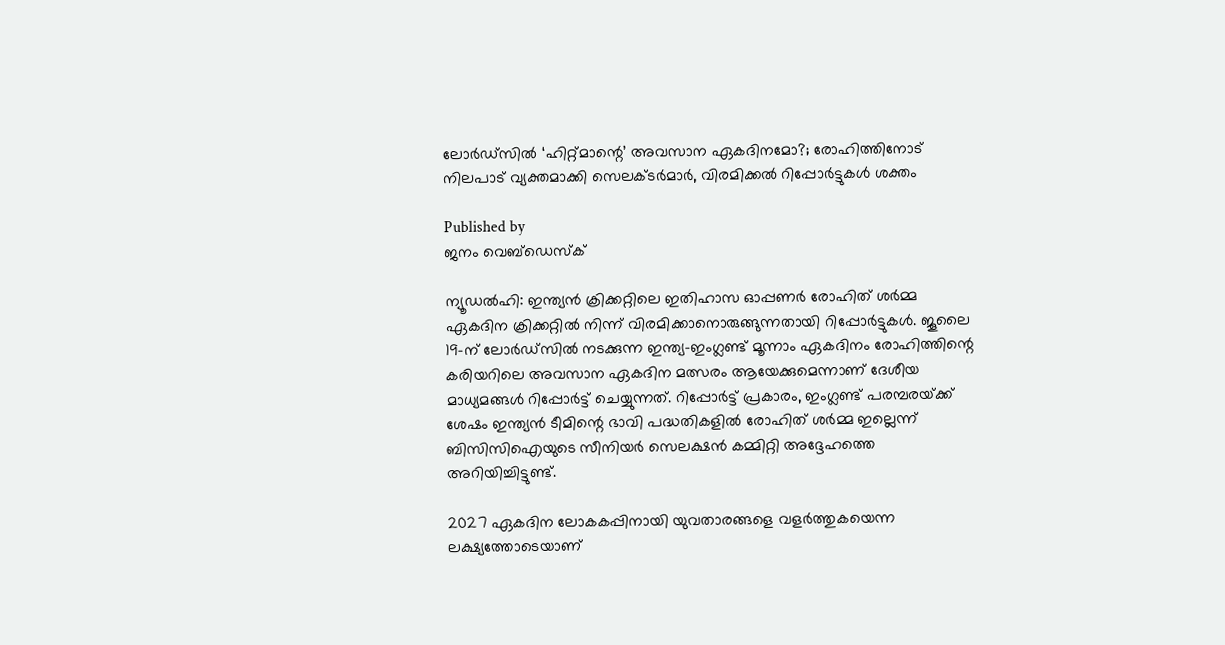ലോര്‍ഡ്‌സില്‍ ‘ഹിറ്റ്മാന്റെ’ അവസാന ഏകദിനമോ?; രോഹിത്തിനോട് നിലപാട് വ്യക്തമാക്കി സെലക്ടര്‍മാര്‍, വിരമിക്കല്‍ റിപ്പോര്‍ട്ടുകള്‍ ശക്തം

Published by
ജനം വെബ്‌ഡെസ്ക്

ന്യൂഡല്‍ഹി: ഇന്ത്യന്‍ ക്രിക്കറ്റിലെ ഇതിഹാസ ഓപ്പണര്‍ രോഹിത് ശര്‍മ്മ ഏകദിന ക്രിക്കറ്റില്‍ നിന്ന് വിരമിക്കാനൊരുങ്ങുന്നതായി റിപ്പോര്‍ട്ടുകള്‍. ജൂലൈ 19-ന് ലോര്‍ഡ്‌സില്‍ നടക്കുന്ന ഇന്ത്യ-ഇംഗ്ലണ്ട് മൂന്നാം ഏകദിനം രോഹിത്തിന്റെ കരിയറിലെ അവസാന ഏകദിന മത്സരം ആയേക്കുമെന്നാണ് ദേശീയ മാധ്യമങ്ങള്‍ റിപ്പോര്‍ട്ട് ചെയ്യുന്നത്. റിപ്പോര്‍ട്ട് പ്രകാരം, ഇംഗ്ലണ്ട് പരമ്പരയ്‌ക്ക് ശേഷം ഇന്ത്യന്‍ ടീമിന്റെ ഭാവി പദ്ധതികളില്‍ രോഹിത് ശര്‍മ്മ ഇല്ലെന്ന് ബിസിസിഐയുടെ സീനിയര്‍ സെലക്ഷന്‍ കമ്മിറ്റി അദ്ദേഹത്തെ അറിയിച്ചിട്ടുണ്ട്.

2027 ഏകദിന ലോകകപ്പിനായി യുവതാരങ്ങളെ വളര്‍ത്തുകയെന്ന ലക്ഷ്യത്തോടെയാണ്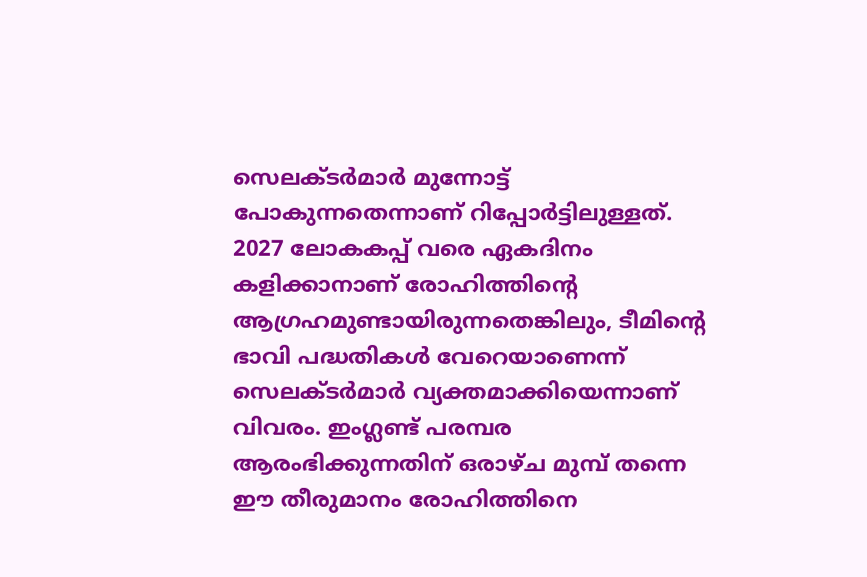സെലക്ടര്‍മാര്‍ മുന്നോട്ട് പോകുന്നതെന്നാണ് റിപ്പോര്‍ട്ടിലുള്ളത്. 2027 ലോകകപ്പ് വരെ ഏകദിനം കളിക്കാനാണ് രോഹിത്തിന്റെ ആഗ്രഹമുണ്ടായിരുന്നതെങ്കിലും, ടീമിന്റെ ഭാവി പദ്ധതികള്‍ വേറെയാണെന്ന് സെലക്ടര്‍മാര്‍ വ്യക്തമാക്കിയെന്നാണ് വിവരം. ഇംഗ്ലണ്ട് പരമ്പര ആരംഭിക്കുന്നതിന് ഒരാഴ്ച മുമ്പ് തന്നെ ഈ തീരുമാനം രോഹിത്തിനെ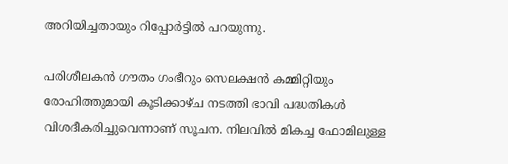അറിയിച്ചതായും റിപ്പോര്‍ട്ടില്‍ പറയുന്നു.

പരിശീലകന്‍ ഗൗതം ഗംഭീറും സെലക്ഷന്‍ കമ്മിറ്റിയും രോഹിത്തുമായി കൂടിക്കാഴ്ച നടത്തി ഭാവി പദ്ധതികള്‍ വിശദീകരിച്ചുവെന്നാണ് സൂചന. നിലവില്‍ മികച്ച ഫോമിലുള്ള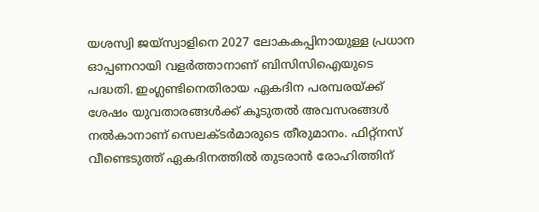യശസ്വി ജയ്‌സ്വാളിനെ 2027 ലോകകപ്പിനായുള്ള പ്രധാന ഓപ്പണറായി വളര്‍ത്താനാണ് ബിസിസിഐയുടെ പദ്ധതി. ഇംഗ്ലണ്ടിനെതിരായ ഏകദിന പരമ്പരയ്‌ക്ക് ശേഷം യുവതാരങ്ങള്‍ക്ക് കൂടുതല്‍ അവസരങ്ങള്‍ നല്‍കാനാണ് സെലക്ടര്‍മാരുടെ തീരുമാനം. ഫിറ്റ്‌നസ് വീണ്ടെടുത്ത് ഏകദിനത്തില്‍ തുടരാന്‍ രോഹിത്തിന്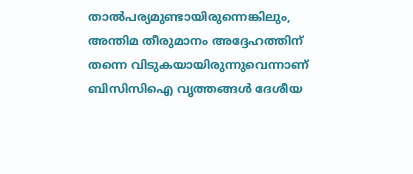താല്‍പര്യമുണ്ടായിരുന്നെങ്കിലും, അന്തിമ തീരുമാനം അദ്ദേഹത്തിന് തന്നെ വിടുകയായിരുന്നുവെന്നാണ് ബിസിസിഐ വൃത്തങ്ങള്‍ ദേശീയ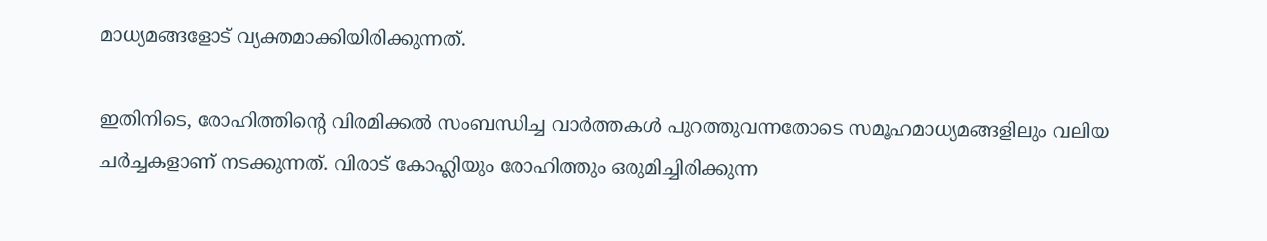മാധ്യമങ്ങളോട് വ്യക്തമാക്കിയിരിക്കുന്നത്.

ഇതിനിടെ, രോഹിത്തിന്റെ വിരമിക്കല്‍ സംബന്ധിച്ച വാര്‍ത്തകള്‍ പുറത്തുവന്നതോടെ സമൂഹമാധ്യമങ്ങളിലും വലിയ ചര്‍ച്ചകളാണ് നടക്കുന്നത്. വിരാട് കോഹ്ലിയും രോഹിത്തും ഒരുമിച്ചിരിക്കുന്ന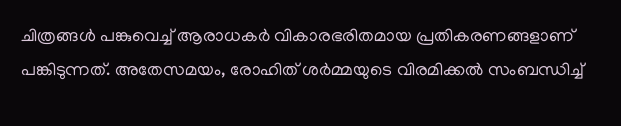ചിത്രങ്ങള്‍ പങ്കുവെച്ച് ആരാധകര്‍ വികാരഭരിതമായ പ്രതികരണങ്ങളാണ് പങ്കിടുന്നത്. അതേസമയം, രോഹിത് ശര്‍മ്മയുടെ വിരമിക്കല്‍ സംബന്ധിച്ച്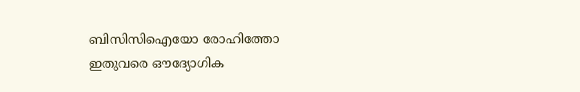ബിസിസിഐയോ രോഹിത്തോ ഇതുവരെ ഔദ്യോഗിക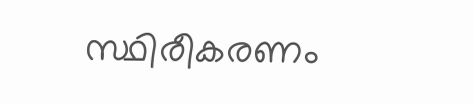സ്ഥിരീകരണം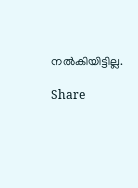നല്‍കിയിട്ടില്ല.

Share